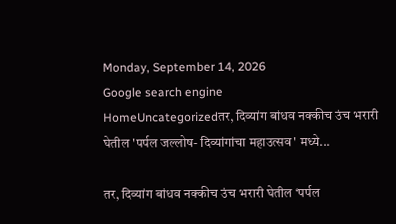Monday, September 14, 2026
Google search engine
HomeUncategorizedतर, दिव्यांग बांधव नक्कीच उंच भरारी घेतील 'पर्पल जल्लोष- दिव्यांगांचा महाउत्सव' मध्ये...

तर, दिव्यांग बांधव नक्कीच उंच भरारी घेतील ‘पर्पल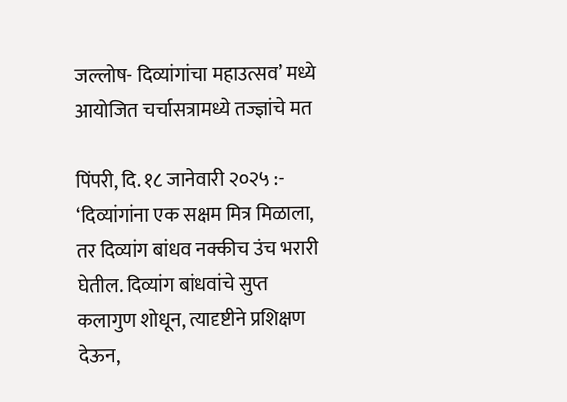जल्लोष- दिव्यांगांचा महाउत्सव’ मध्ये आयोजित चर्चासत्रामध्ये तज्ज्ञांचे मत

पिंपरी, दि. १८ जानेवारी २०२५ :- ‘दिव्यांगांना एक सक्षम मित्र मिळाला, तर दिव्यांग बांधव नक्कीच उंच भरारी घेतील. दिव्यांग बांधवांचे सुप्त कलागुण शोधून, त्यादृष्टीने प्रशिक्षण देऊन,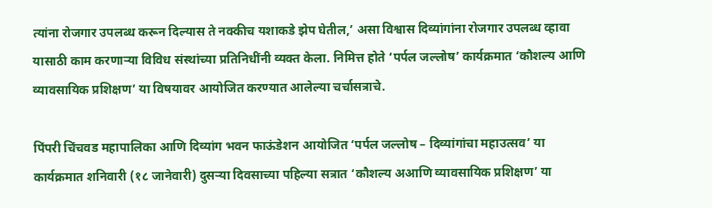त्यांना रोजगार उपलब्ध करून दिल्यास ते नक्कीच यशाकडे झेप घेतील,’ असा विश्वास दिव्यांगांना रोजगार उपलब्ध व्हावा यासाठी काम करणाऱ्या विविध संस्थांच्या प्रतिनिधींनी व्यक्त केला. निमित्त होते ‘पर्पल जल्लोष’ कार्यक्रमात ‘कौशल्य आणि व्यावसायिक प्रशिक्षण’ या विषयावर आयोजित करण्यात आलेल्या चर्चासत्राचे.

पिंपरी चिंचवड महापालिका आणि दिव्यांग भवन फाऊंडेशन आयोजित ‘पर्पल जल्लोष – दिव्यांगांचा महाउत्सव’ या कार्यक्रमात शनिवारी (१८ जानेवारी) दुसऱ्या दिवसाच्या पहिल्या सत्रात ‘कौशल्य अआणि व्यावसायिक प्रशिक्षण’ या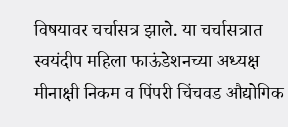विषयावर चर्चासत्र झाले. या चर्चासत्रात स्वयंदीप महिला फाऊंडेशनच्या अध्यक्ष मीनाक्षी निकम व पिंपरी चिंचवड औद्योगिक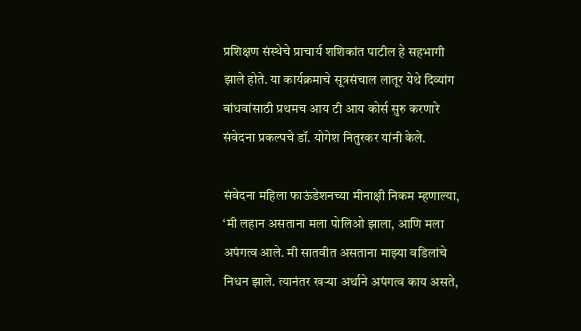प्रशिक्षण संस्थेचे प्राचार्य शशिकांत पाटील हे सहभागी झाले होते. या कार्यक्रमाचे सूत्रसंचाल लातूर येथे दिव्यांग बांधवांसाठी प्रथमच आय टी आय कोर्स सुरु करणारे संवेदना प्रकल्पचे डॉ. योगेश नितुरकर यांनी केले.

संवेदना महिला फाऊंडेशनच्या मीनाक्षी निकम म्हणाल्या, ‘मी लहान असताना मला पोलिओ झाला, आणि मला अपंगत्व आले. मी सातवीत असताना माझ्या वडिलांचे निधन झाले. त्यानंतर खऱ्या अर्थाने अपंगत्व काय असते,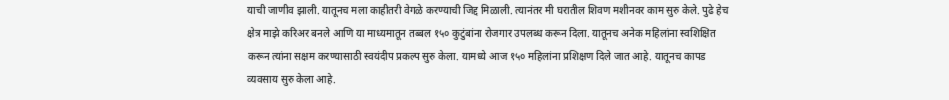याची जाणीव झाली. यातूनच मला काहीतरी वेगळे करण्याची जिद्द मिळाली. त्यानंतर मी घरातील शिवण मशीनवर काम सुरु केले. पुढे हेच क्षेत्र माझे करिअर बनले आणि या माध्यमातून तब्बल १५० कुटुंबांना रोजगार उपलब्ध करून दिला. यातूनच अनेक महिलांना स्वशिक्षित करून त्यांना सक्षम करण्यासाठी स्वयंदीप प्रकल्प सुरु केला. यामध्ये आज १५० महिलांना प्रशिक्षण दिले जात आहे. यातूनच कापड व्यवसाय सुरु केला आहे.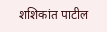शशिकांत पाटील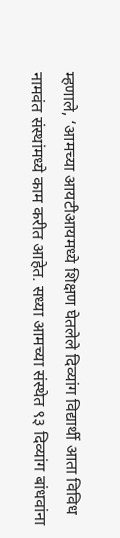म्हणाले, ‘आमच्या आयटीआयमध्ये शिक्षण घेतलेले दिव्यांग विद्यार्थी आता विविध नामवंत संस्थांमध्ये काम करीत आहेत. सध्या आमच्या संस्थेत ९३ दिव्यांग बांधवांना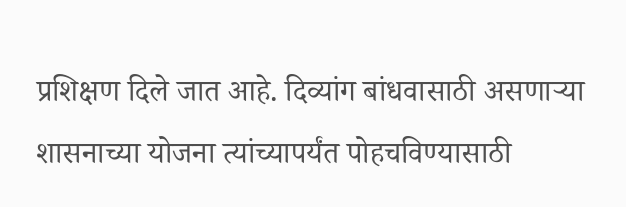प्रशिक्षण दिले जात आहे. दिव्यांग बांधवासाठी असणाऱ्या शासनाच्या योजना त्यांच्यापर्यंत पोहचविण्यासाठी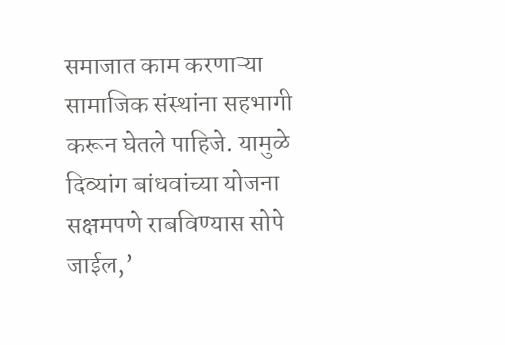समाजात काम करणाऱ्या सामाजिक संस्थांना सहभागी करून घेतले पाहिजे. यामुळे दिव्यांग बांधवांच्या योजना सक्षमपणे राबविण्यास सोपे जाईल,’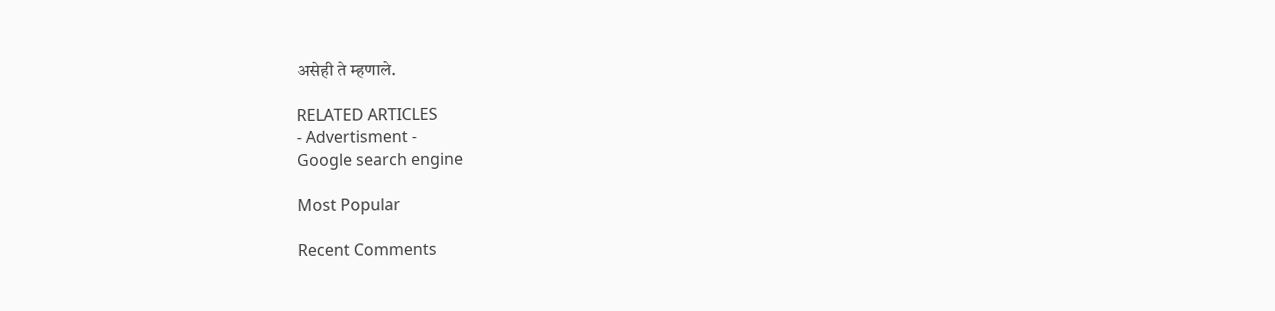असेही ते म्हणाले.

RELATED ARTICLES
- Advertisment -
Google search engine

Most Popular

Recent Comments